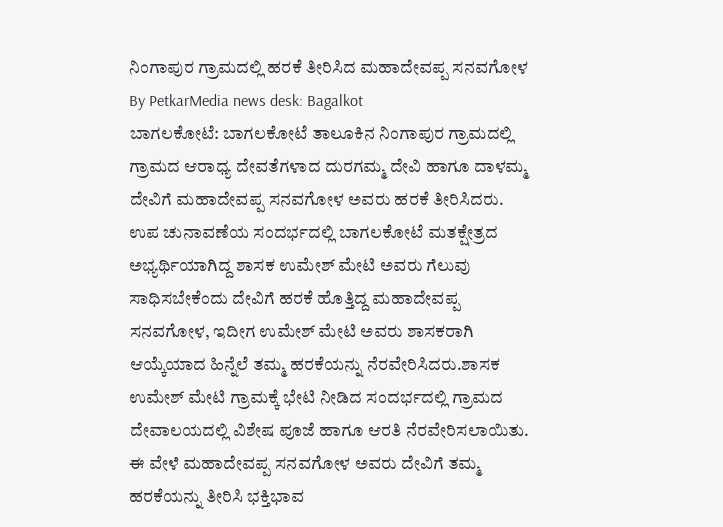ನಿಂಗಾಪುರ ಗ್ರಾಮದಲ್ಲಿ ಹರಕೆ ತೀರಿಸಿದ ಮಹಾದೇವಪ್ಪ ಸನವಗೋಳ
By PetkarMedia news desk: Bagalkot
ಬಾಗಲಕೋಟೆ: ಬಾಗಲಕೋಟೆ ತಾಲೂಕಿನ ನಿಂಗಾಪುರ ಗ್ರಾಮದಲ್ಲಿ ಗ್ರಾಮದ ಆರಾಧ್ಯ ದೇವತೆಗಳಾದ ದುರಗಮ್ಮ ದೇವಿ ಹಾಗೂ ದಾಳಮ್ಮ ದೇವಿಗೆ ಮಹಾದೇವಪ್ಪ ಸನವಗೋಳ ಅವರು ಹರಕೆ ತೀರಿಸಿದರು.
ಉಪ ಚುನಾವಣೆಯ ಸಂದರ್ಭದಲ್ಲಿ ಬಾಗಲಕೋಟೆ ಮತಕ್ಷೇತ್ರದ ಅಭ್ಯರ್ಥಿಯಾಗಿದ್ದ ಶಾಸಕ ಉಮೇಶ್ ಮೇಟಿ ಅವರು ಗೆಲುವು ಸಾಧಿಸಬೇಕೆಂದು ದೇವಿಗೆ ಹರಕೆ ಹೊತ್ತಿದ್ದ ಮಹಾದೇವಪ್ಪ ಸನವಗೋಳ, ಇದೀಗ ಉಮೇಶ್ ಮೇಟಿ ಅವರು ಶಾಸಕರಾಗಿ ಆಯ್ಕೆಯಾದ ಹಿನ್ನೆಲೆ ತಮ್ಮ ಹರಕೆಯನ್ನು ನೆರವೇರಿಸಿದರು.ಶಾಸಕ ಉಮೇಶ್ ಮೇಟಿ ಗ್ರಾಮಕ್ಕೆ ಭೇಟಿ ನೀಡಿದ ಸಂದರ್ಭದಲ್ಲಿ ಗ್ರಾಮದ ದೇವಾಲಯದಲ್ಲಿ ವಿಶೇಷ ಪೂಜೆ ಹಾಗೂ ಆರತಿ ನೆರವೇರಿಸಲಾಯಿತು. ಈ ವೇಳೆ ಮಹಾದೇವಪ್ಪ ಸನವಗೋಳ ಅವರು ದೇವಿಗೆ ತಮ್ಮ ಹರಕೆಯನ್ನು ತೀರಿಸಿ ಭಕ್ತಿಭಾವ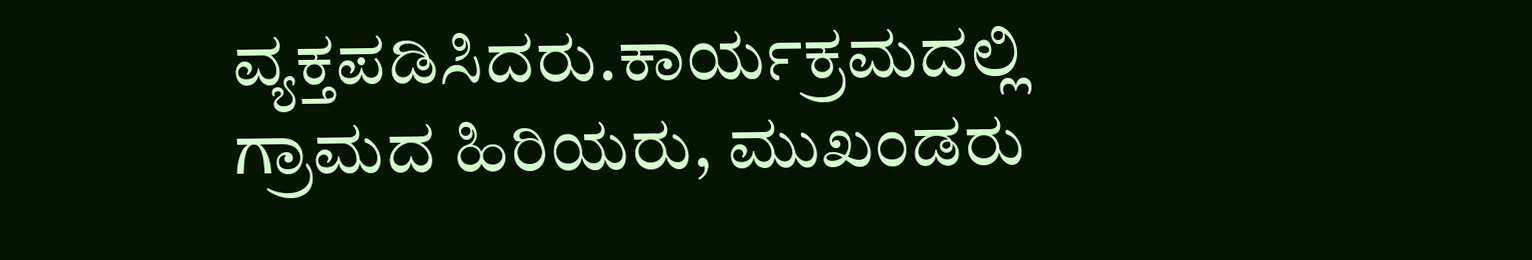ವ್ಯಕ್ತಪಡಿಸಿದರು.ಕಾರ್ಯಕ್ರಮದಲ್ಲಿ ಗ್ರಾಮದ ಹಿರಿಯರು, ಮುಖಂಡರು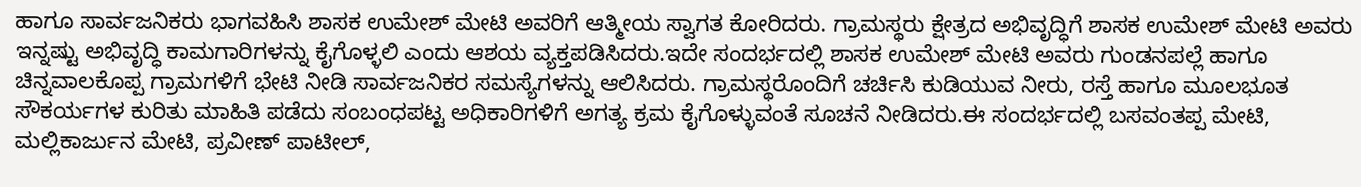ಹಾಗೂ ಸಾರ್ವಜನಿಕರು ಭಾಗವಹಿಸಿ ಶಾಸಕ ಉಮೇಶ್ ಮೇಟಿ ಅವರಿಗೆ ಆತ್ಮೀಯ ಸ್ವಾಗತ ಕೋರಿದರು. ಗ್ರಾಮಸ್ಥರು ಕ್ಷೇತ್ರದ ಅಭಿವೃದ್ಧಿಗೆ ಶಾಸಕ ಉಮೇಶ್ ಮೇಟಿ ಅವರು ಇನ್ನಷ್ಟು ಅಭಿವೃದ್ಧಿ ಕಾಮಗಾರಿಗಳನ್ನು ಕೈಗೊಳ್ಳಲಿ ಎಂದು ಆಶಯ ವ್ಯಕ್ತಪಡಿಸಿದರು.ಇದೇ ಸಂದರ್ಭದಲ್ಲಿ ಶಾಸಕ ಉಮೇಶ್ ಮೇಟಿ ಅವರು ಗುಂಡನಪಲ್ಲೆ ಹಾಗೂ ಚಿನ್ನವಾಲಕೊಪ್ಪ ಗ್ರಾಮಗಳಿಗೆ ಭೇಟಿ ನೀಡಿ ಸಾರ್ವಜನಿಕರ ಸಮಸ್ಯೆಗಳನ್ನು ಆಲಿಸಿದರು. ಗ್ರಾಮಸ್ಥರೊಂದಿಗೆ ಚರ್ಚಿಸಿ ಕುಡಿಯುವ ನೀರು, ರಸ್ತೆ ಹಾಗೂ ಮೂಲಭೂತ ಸೌಕರ್ಯಗಳ ಕುರಿತು ಮಾಹಿತಿ ಪಡೆದು ಸಂಬಂಧಪಟ್ಟ ಅಧಿಕಾರಿಗಳಿಗೆ ಅಗತ್ಯ ಕ್ರಮ ಕೈಗೊಳ್ಳುವಂತೆ ಸೂಚನೆ ನೀಡಿದರು.ಈ ಸಂದರ್ಭದಲ್ಲಿ ಬಸವಂತಪ್ಪ ಮೇಟಿ, ಮಲ್ಲಿಕಾರ್ಜುನ ಮೇಟಿ, ಪ್ರವೀಣ್ ಪಾಟೀಲ್,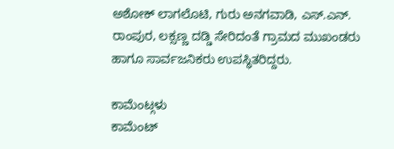ಅಶೋಕ್ ಲಾಗಲೊಟಿ, ಗುರು ಅನಗವಾಡಿ, ಎಸ್.ಎನ್. ರಾಂಪುರ, ಲಕ್ಸಣ್ಣ ದಡ್ಡಿ ಸೇರಿದಂತೆ ಗ್ರಾಮದ ಮುಖಂಡರು ಹಾಗೂ ಸಾರ್ವಜನಿಕರು ಉಪಸ್ಥಿತರಿದ್ದರು.

ಕಾಮೆಂಟ್ಗಳು
ಕಾಮೆಂಟ್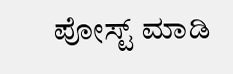ಪೋಸ್ಟ್ ಮಾಡಿ